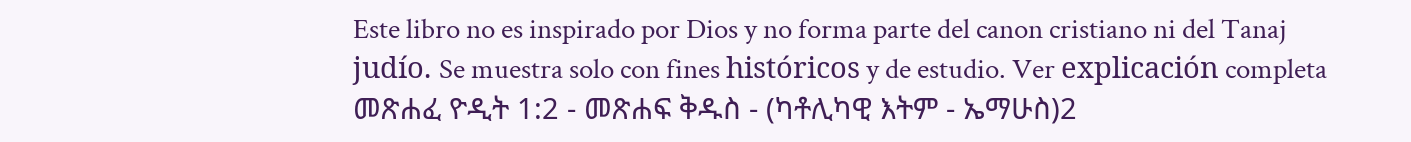Este libro no es inspirado por Dios y no forma parte del canon cristiano ni del Tanaj judío. Se muestra solo con fines históricos y de estudio. Ver explicación completa መጽሐፈ ዮዲት 1:2 - መጽሐፍ ቅዱስ - (ካቶሊካዊ እትም - ኤማሁስ)2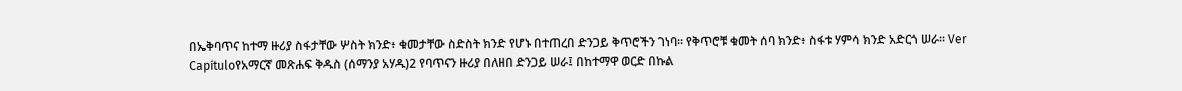በኤቅባጥና ከተማ ዙሪያ ስፋታቸው ሦስት ክንድ፥ ቁመታቸው ስድስት ክንድ የሆኑ በተጠረበ ድንጋይ ቅጥሮችን ገነባ። የቅጥሮቹ ቁመት ሰባ ክንድ፥ ስፋቱ ሃምሳ ክንድ አድርጎ ሠራ። Ver Capítuloየአማርኛ መጽሐፍ ቅዱስ (ሰማንያ አሃዱ)2 የባጥናን ዙሪያ በለዘበ ድንጋይ ሠራ፤ በከተማዋ ወርድ በኩል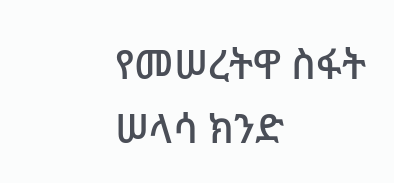የመሠረትዋ ስፋት ሠላሳ ክንድ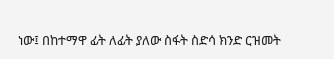ነው፤ በከተማዋ ፊት ለፊት ያለው ስፋት ስድሳ ክንድ ርዝመት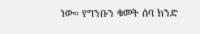ነው። የግንቡን ቁመት ሰባ ክንድ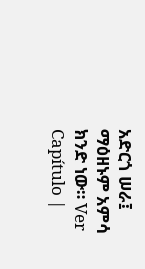አድርጎ ሠራ፤ ማዕዘኑም አምሳ ክንድ ነው። Ver Capítulo |